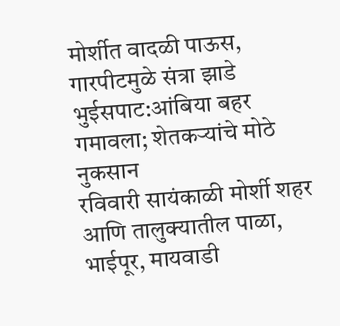मोर्शीत वादळी पाऊस, गारपीटमुळे संत्रा झाडे भुईसपाट:आंबिया बहर गमावला; शेतकऱ्यांचे मोठे नुकसान
रविवारी सायंकाळी मोर्शी शहर आणि तालुक्यातील पाळा, भाईपूर, मायवाडी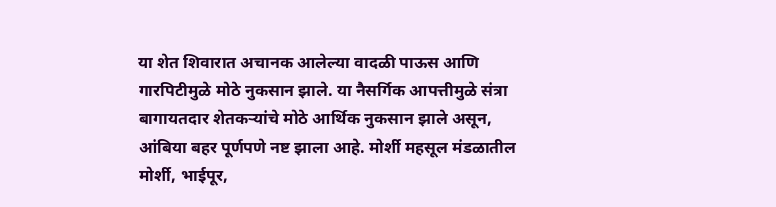या शेत शिवारात अचानक आलेल्या वादळी पाऊस आणि गारपिटीमुळे मोठे नुकसान झाले. या नैसर्गिक आपत्तीमुळे संत्रा बागायतदार शेतकऱ्यांचे मोठे आर्थिक नुकसान झाले असून, आंबिया बहर पूर्णपणे नष्ट झाला आहे. मोर्शी महसूल मंडळातील मोर्शी, भाईपूर,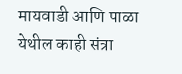मायवाडी आणि पाळा येथील काही संत्रा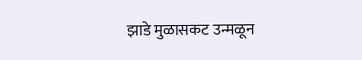झाडे मुळासकट उन्मळून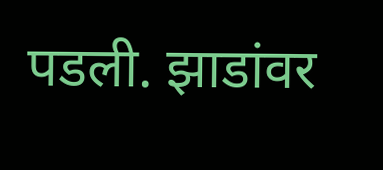पडली. झाडांवर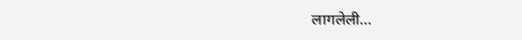लागलेली…